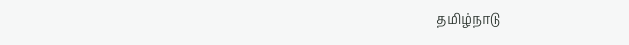தமிழ்நாடு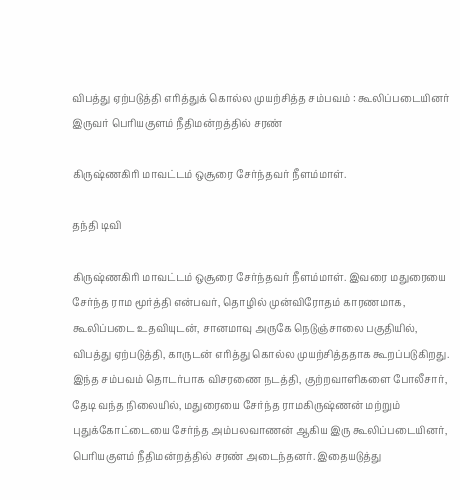விபத்து ஏற்படுத்தி எரித்துக் கொல்ல முயற்சித்த சம்பவம் : கூலிப்படையினர் இருவர் பெரியகுளம் நீதிமன்றத்தில் சரண்

கிருஷ்ணகிரி மாவட்டம் ஒசூரை சேர்ந்தவர் நீளம்மாள்.

தந்தி டிவி

கிருஷ்ணகிரி மாவட்டம் ஒசூரை சேர்ந்தவர் நீளம்மாள். இவரை மதுரையை சேர்ந்த ராம மூர்த்தி என்பவர், தொழில் முன்விரோதம் காரணமாக, கூலிப்படை உதவியுடன், சானமாவு அருகே நெடுஞ்சாலை பகுதியில், விபத்து ஏற்படுத்தி, காருடன் எரித்து கொல்ல முயற்சித்ததாக கூறப்படுகிறது. இந்த சம்பவம் தொடர்பாக விசரணை நடத்தி, குற்றவாளிகளை போலீசார், தேடி வந்த நிலையில், மதுரையை சேர்ந்த ராமகிருஷ்ணன் மற்றும் புதுக்கோட்டையை சேர்ந்த அம்பலவாணன் ஆகிய இரு கூலிப்படையினர், பெரியகுளம் நீதிமன்றத்தில் சரண் அடைந்தனர். இதையடுத்து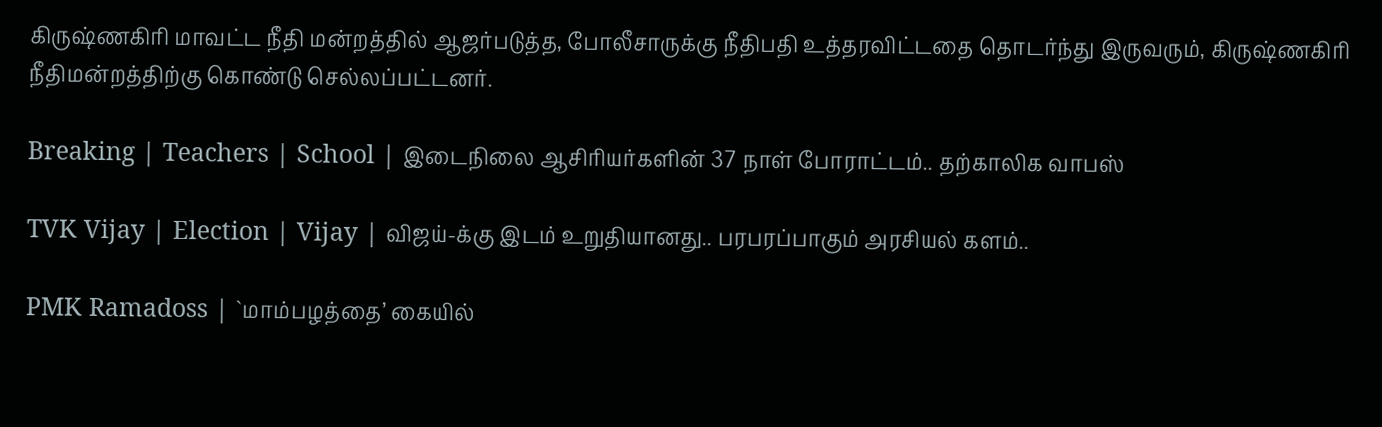கிருஷ்ணகிரி மாவட்ட நீதி மன்றத்தில் ஆஜர்படுத்த, போலீசாருக்கு நீதிபதி உத்தரவிட்டதை தொடர்ந்து இருவரும், கிருஷ்ணகிரி நீதிமன்றத்திற்கு கொண்டு செல்லப்பட்டனர்.

Breaking | Teachers | School | இடைநிலை ஆசிரியர்களின் 37 நாள் போராட்டம்.. தற்காலிக வாபஸ்

TVK Vijay | Election | Vijay | விஜய்-க்கு இடம் உறுதியானது.. பரபரப்பாகும் அரசியல் களம்..

PMK Ramadoss | `மாம்பழத்தை’ கையில்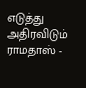எடுத்து அதிரவிடும் ராமதாஸ் -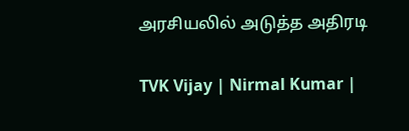அரசியலில் அடுத்த அதிரடி

TVK Vijay | Nirmal Kumar |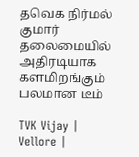தவெக நிர்மல் குமார் தலைமையில் அதிரடியாக களமிறங்கும் பலமான டீம்

TVK Vijay | Vellore |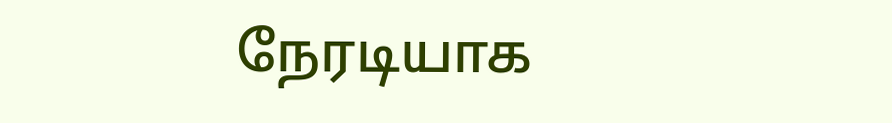நேரடியாக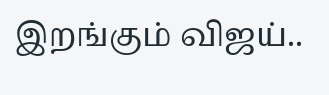இறங்கும் விஜய்..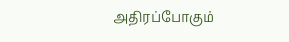அதிரப்போகும்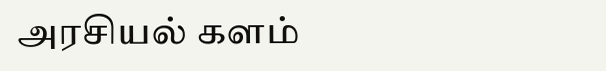அரசியல் களம்